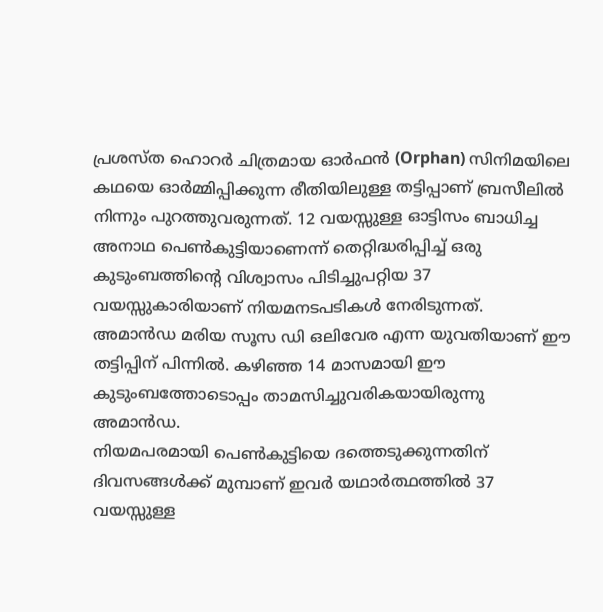പ്രശസ്ത ഹൊറർ ചിത്രമായ ഓർഫൻ (Orphan) സിനിമയിലെ കഥയെ ഓർമ്മിപ്പിക്കുന്ന രീതിയിലുള്ള തട്ടിപ്പാണ് ബ്രസീലിൽ നിന്നും പുറത്തുവരുന്നത്. 12 വയസ്സുള്ള ഓട്ടിസം ബാധിച്ച അനാഥ പെൺകുട്ടിയാണെന്ന് തെറ്റിദ്ധരിപ്പിച്ച് ഒരു കുടുംബത്തിന്റെ വിശ്വാസം പിടിച്ചുപറ്റിയ 37 വയസ്സുകാരിയാണ് നിയമനടപടികൾ നേരിടുന്നത്.
അമാൻഡ മരിയ സൂസ ഡി ഒലിവേര എന്ന യുവതിയാണ് ഈ തട്ടിപ്പിന് പിന്നിൽ. കഴിഞ്ഞ 14 മാസമായി ഈ കുടുംബത്തോടൊപ്പം താമസിച്ചുവരികയായിരുന്നു അമാൻഡ.
നിയമപരമായി പെൺകുട്ടിയെ ദത്തെടുക്കുന്നതിന് ദിവസങ്ങൾക്ക് മുമ്പാണ് ഇവർ യഥാർത്ഥത്തിൽ 37 വയസ്സുള്ള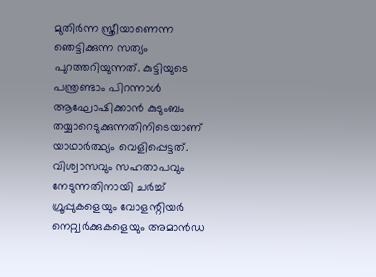മുതിർന്ന സ്ത്രീയാണെന്ന ഞെട്ടിക്കുന്ന സത്യം പുറത്തറിയുന്നത്. കുട്ടിയുടെ പന്ത്രണ്ടാം പിറന്നാൾ ആഘോഷിക്കാൻ കുടുംബം തയ്യാറെടുക്കുന്നതിനിടെയാണ് യാഥാർത്ഥ്യം വെളിപ്പെട്ടത്.
വിശ്വാസവും സഹതാപവും നേടുന്നതിനായി ചർച്ച് ഗ്രൂപ്പുകളെയും വോളന്റിയർ നെറ്റ്വർക്കുകളെയും അമാൻഡ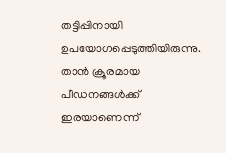തട്ടിപ്പിനായി ഉപയോഗപ്പെടുത്തിയിരുന്നു. താൻ ക്രൂരമായ പീഡനങ്ങൾക്ക് ഇരയാണെന്ന്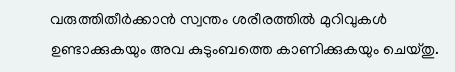വരുത്തിതീർക്കാൻ സ്വന്തം ശരീരത്തിൽ മുറിവുകൾ ഉണ്ടാക്കുകയും അവ കുടുംബത്തെ കാണിക്കുകയും ചെയ്തു.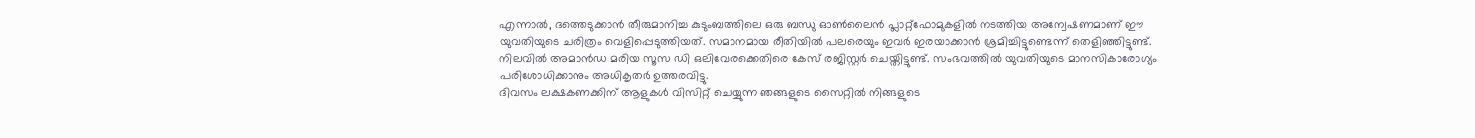എന്നാൽ, ദത്തെടുക്കാൻ തീരുമാനിച്ച കുടുംബത്തിലെ ഒരു ബന്ധു ഓൺലൈൻ പ്ലാറ്റ്ഫോമുകളിൽ നടത്തിയ അന്വേഷണമാണ് ഈ യുവതിയുടെ ചരിത്രം വെളിപ്പെടുത്തിയത്. സമാനമായ രീതിയിൽ പലരെയും ഇവർ ഇരയാക്കാൻ ശ്രമിച്ചിട്ടുണ്ടെന്ന് തെളിഞ്ഞിട്ടുണ്ട്.
നിലവിൽ അമാൻഡ മരിയ സൂസ ഡി ഒലിവേരക്കെതിരെ കേസ് രജിസ്റ്റർ ചെയ്തിട്ടുണ്ട്. സംഭവത്തിൽ യുവതിയുടെ മാനസികാരോഗ്യം പരിശോധിക്കാനും അധികൃതർ ഉത്തരവിട്ടു.
ദിവസം ലക്ഷകണക്കിന് ആളുകൾ വിസിറ്റ് ചെയ്യുന്ന ഞങ്ങളുടെ സൈറ്റിൽ നിങ്ങളുടെ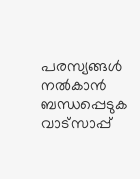പരസ്യങ്ങൾ നൽകാൻ ബന്ധപ്പെടുക വാട്സാപ്പ്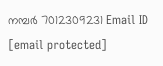നമ്പർ 7012309231 Email ID [email protected]